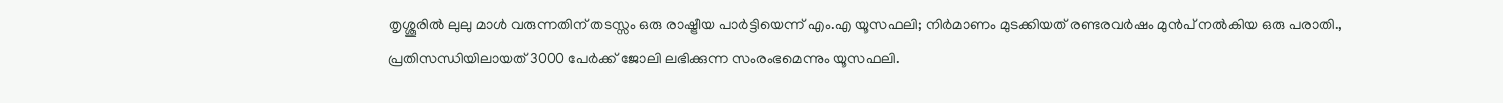തൃശ്ശൂരില്‍ ലുലു മാള്‍ വരുന്നതിന് തടസ്സം ഒരു രാഷ്ട്രീയ പാര്‍ട്ടിയെന്ന് എം.എ യൂസഫലി; നിര്‍മാണം മുടക്കിയത് രണ്ടരവര്‍ഷം മുന്‍പ് നല്‍കിയ ഒരു പരാതി., പ്രതിസന്ധിയിലായത് 3000 പേര്‍ക്ക് ജോലി ലഭിക്കുന്ന സംരംഭമെന്നും യൂസഫലി.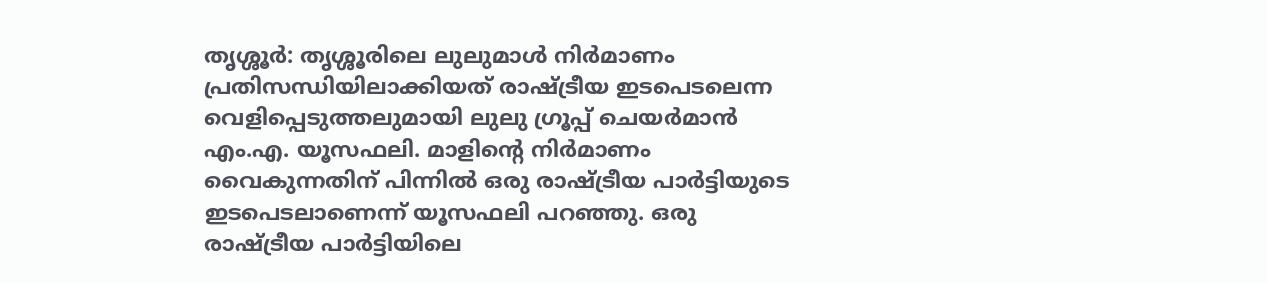തൃശ്ശൂര്‍: തൃശ്ശൂരിലെ ലുലുമാള്‍ നിര്‍മാണം പ്രതിസന്ധിയിലാക്കിയത് രാഷ്ട്രീയ ഇടപെടലെന്ന വെളിപ്പെടുത്തലുമായി ലുലു ഗ്രൂപ്പ് ചെയര്‍മാന്‍ എം.എ. യൂസഫലി. മാളിന്റെ നിര്‍മാണം വൈകുന്നതിന് പിന്നില്‍ ഒരു രാഷ്ട്രീയ പാര്‍ട്ടിയുടെ ഇടപെടലാണെന്ന് യൂസഫലി പറഞ്ഞു. ഒരു രാഷ്ട്രീയ പാര്‍ട്ടിയിലെ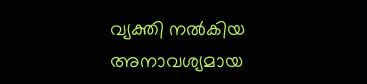വ്യക്തി നല്‍കിയ അനാവശ്യമായ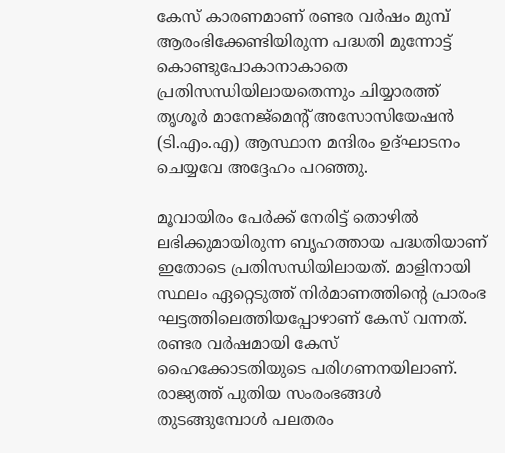കേസ് കാരണമാണ് രണ്ടര വര്‍ഷം മുമ്പ് ആരംഭിക്കേണ്ടിയിരുന്ന പദ്ധതി മുന്നോട്ട് കൊണ്ടുപോകാനാകാതെ പ്രതിസന്ധിയിലായതെന്നും ചിയ്യാരത്ത് തൃശൂര്‍ മാനേജ്മെന്റ് അസോസിയേഷന്‍ (ടി.എം.എ) ആസ്ഥാന മന്ദിരം ഉദ്ഘാടനം ചെയ്യവേ അദ്ദേഹം പറഞ്ഞു.

മൂവായിരം പേര്‍ക്ക് നേരിട്ട് തൊഴില്‍ ലഭിക്കുമായിരുന്ന ബൃഹത്തായ പദ്ധതിയാണ് ഇതോടെ പ്രതിസന്ധിയിലായത്. മാളിനായി സ്ഥലം ഏറ്റെടുത്ത് നിര്‍മാണത്തിന്റെ പ്രാരംഭ ഘട്ടത്തിലെത്തിയപ്പോഴാണ് കേസ് വന്നത്. രണ്ടര വര്‍ഷമായി കേസ് ഹൈക്കോടതിയുടെ പരിഗണനയിലാണ്. രാജ്യത്ത് പുതിയ സംരംഭങ്ങള്‍ തുടങ്ങുമ്പോള്‍ പലതരം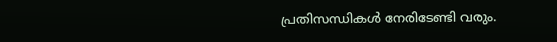പ്രതിസന്ധികള്‍ നേരിടേണ്ടി വരും.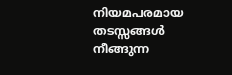നിയമപരമായ തടസ്സങ്ങള്‍ നീങ്ങുന്ന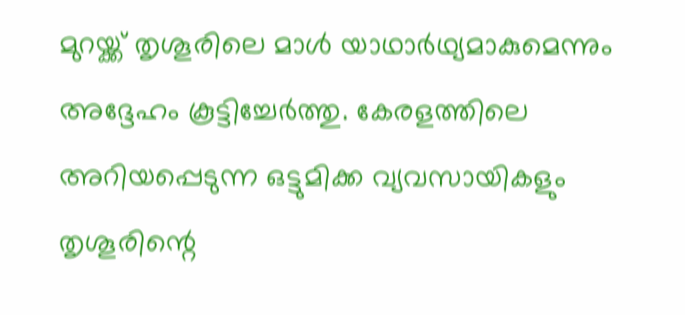മുറയ്ക്ക് തൃശൂരിലെ മാള്‍ യാഥാര്‍ഥ്യമാകുമെന്നും അദ്ദേഹം കൂട്ടിച്ചേര്‍ത്തു. കേരളത്തിലെ അറിയപ്പെടുന്ന ഒട്ടുമിക്ക വ്യവസായികളും തൃശൂരിന്റെ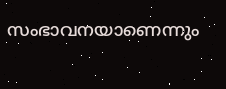സംഭാവനയാണെന്നും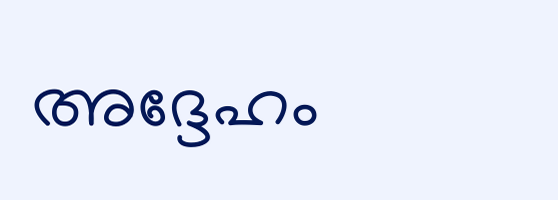അദ്ദേഹം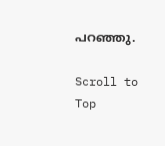പറഞ്ഞു.

Scroll to Top